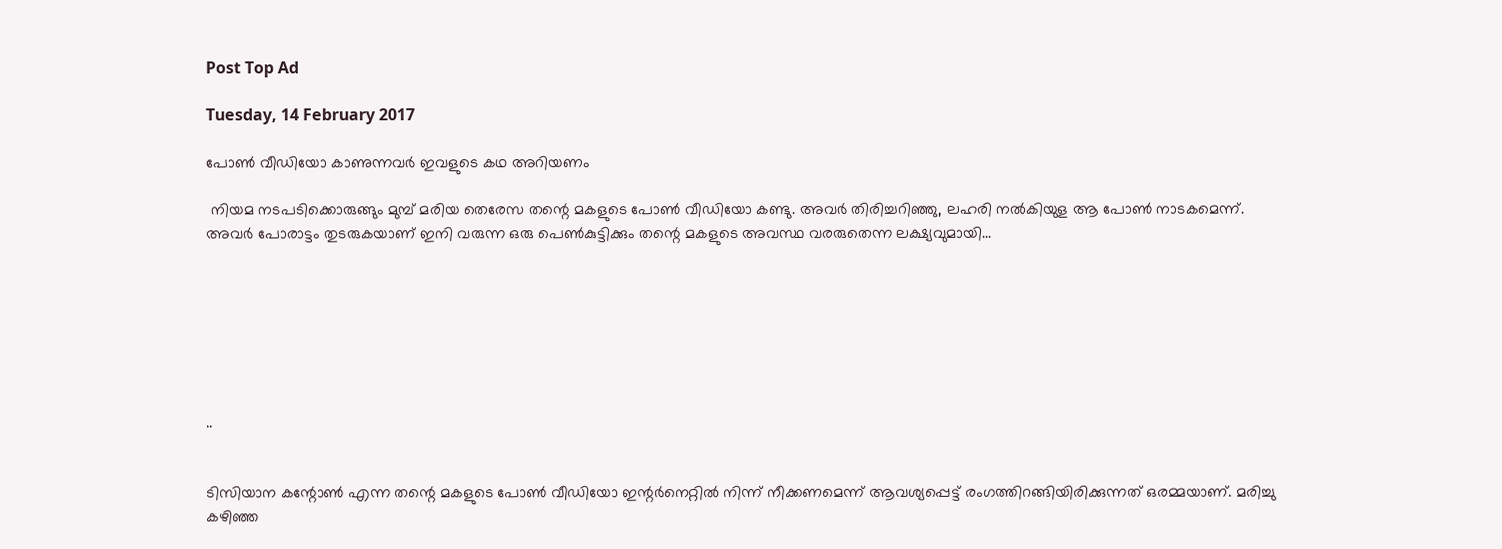Post Top Ad

Tuesday, 14 February 2017

പോണ്‍ വീഡിയോ കാണുന്നവര്‍ ഇവളുടെ കഥ അറിയണം

 നിയമ നടപടിക്കൊരുങ്ങും മുമ്പ് മരിയ തെരേസ തന്റെ മകളുടെ പോണ്‍ വീഡിയോ കണ്ടു. അവര്‍ തിരിച്ചറിഞ്ഞു, ലഹരി നല്‍കിയുള ആ പോണ്‍ നാടകമെന്ന്. അവര്‍ പോരാട്ടം തുടരുകയാണ് ഇനി വരുന്ന ഒരു പെണ്‍കുട്ടിക്കും തന്റെ മകളുടെ അവസ്ഥ വരരുതെന്ന ലക്ഷ്യവുമായി...







..


ടിസിയാന കന്റോണ്‍ എന്ന തന്റെ മകളുടെ പോണ്‍ വീഡിയോ ഇന്റര്‍നെറ്റില്‍ നിന്ന് നീക്കണമെന്ന് ആവശ്യപ്പെട്ട് രംഗത്തിറങ്ങിയിരിക്കുന്നത് ഒരമ്മയാണ്. മരിച്ചു കഴിഞ്ഞ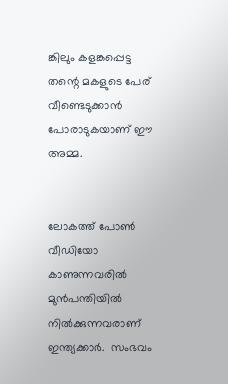ങ്കിലും കളങ്കപ്പെട്ട തന്റെ മകളുടെ പേര് വീണ്ടെടുക്കാൻ പോരാടുകയാണ് ഈ അമ്മ.


ലോകത്ത് പോണ്‍ വീഡിയോ കാണുന്നവരില്‍ മുന്‍പന്തിയില്‍ നില്‍ക്കുന്നവരാണ് ഇന്ത്യക്കാര്‍.  സംഭവം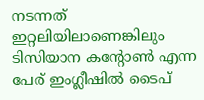നടന്നത്  ഇറ്റലിയിലാണെങ്കിലും ടിസിയാന കന്റോണ്‍ എന്ന പേര് ഇംഗ്ലീഷില്‍ ടൈപ്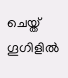ചെയ്ത് ഗൂഗിളില്‍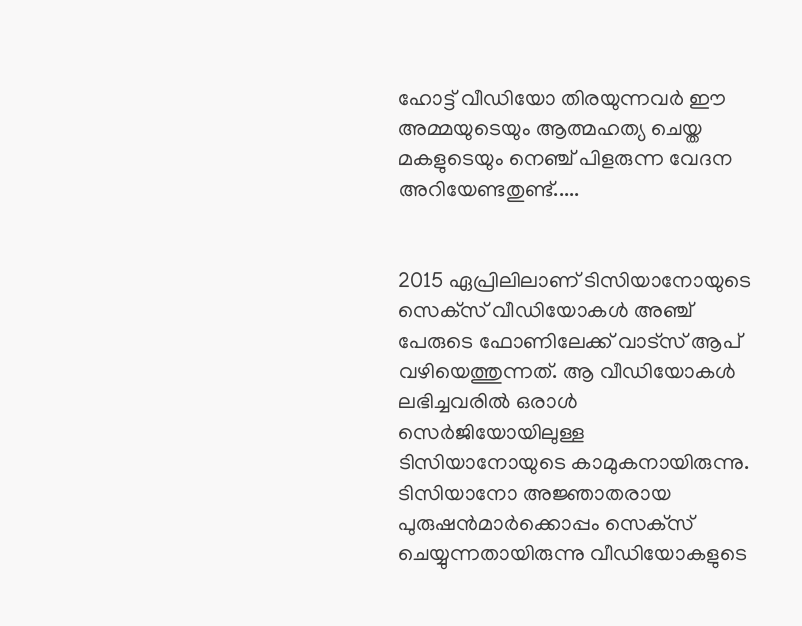ഹോട്ട് വീഡിയോ തിരയുന്നവര്‍ ഈ അമ്മയുടെയും ആത്മഹത്യ ചെയ്ത മകളുടെയും നെഞ്ച് പിളരുന്ന വേദന അറിയേണ്ടതുണ്ട്.....


2015 ഏപ്രിലിലാണ് ടിസിയാനോയുടെ സെക്‌സ് വീഡിയോകള്‍ അഞ്ച് പേരുടെ ഫോണിലേക്ക് വാട്‌സ് ആപ് വഴിയെത്തുന്നത്. ആ വീഡിയോകള്‍ ലഭിച്ചവരില്‍ ഒരാള്‍ സെര്‍ജിയോയിലുള്ള ടിസിയാനോയുടെ കാമുകനായിരുന്നു. ടിസിയാനോ അജ്ഞാതരായ പുരുഷന്‍മാര്‍ക്കൊപ്പം സെക്‌സ് ചെയ്യുന്നതായിരുന്നു വീഡിയോകളുടെ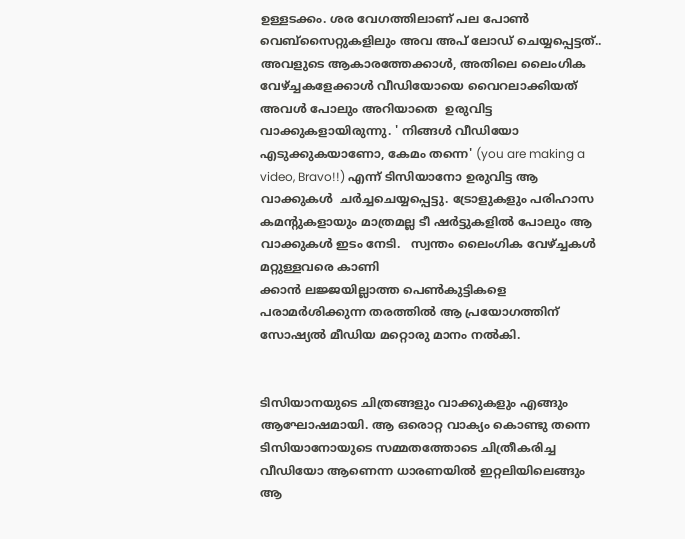ഉള്ളടക്കം. ശര വേഗത്തിലാണ് പല പോണ്‍ വെബ്സൈറ്റുകളിലും അവ അപ് ലോഡ് ചെയ്യപ്പെട്ടത്.. അവളുടെ ആകാരത്തേക്കാള്‍, അതിലെ ലൈംഗിക വേഴ്ച്ചകളേക്കാള്‍ വീഡിയോയെ വൈറലാക്കിയത് അവള്‍ പോലും അറിയാതെ  ഉരുവിട്ട  വാക്കുകളായിരുന്നു. ' നിങ്ങള്‍ വീഡിയോ എടുക്കുകയാണോ, കേമം തന്നെ' (you are making a video, Bravo!!) എന്ന് ടിസിയാനോ ഉരുവിട്ട ആ വാക്കുകള്‍  ചര്‍ച്ചചെയ്യപ്പെട്ടു. ട്രോളുകളും പരിഹാസ കമന്റുകളായും മാത്രമല്ല ടീ ഷര്‍ട്ടുകളില്‍ പോലും ആ വാക്കുകള്‍ ഇടം നേടി.   സ്വന്തം ലൈംഗിക വേഴ്ച്ചകള്‍ മറ്റുള്ളവരെ കാണി
ക്കാൻ ലജ്ജയില്ലാത്ത പെണ്‍കുട്ടികളെ പരാമർശിക്കുന്ന തരത്തിൽ ആ പ്രയോഗത്തിന്  സോഷ്യല്‍ മീഡിയ മറ്റൊരു മാനം നല്‍കി.


ടിസിയാനയുടെ ചിത്രങ്ങളും വാക്കുകളും എങ്ങും ആഘോഷമായി. ആ ഒരൊറ്റ വാക്യം കൊണ്ടു തന്നെ ടിസിയാനോയുടെ സമ്മതത്തോടെ ചിത്രീകരിച്ച വീഡിയോ ആണെന്ന ധാരണയില്‍ ഇറ്റലിയിലെങ്ങും ആ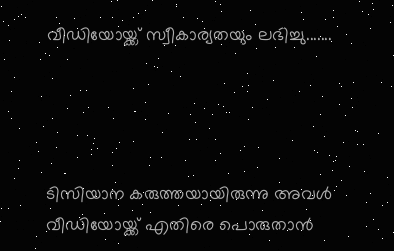വീഡിയോയ്ക്ക് സ്വീകാര്യതയും ലഭിച്ചു.......




ടിസിയാന കരുത്തയായിരുന്നു അവള്‍ വീഡിയോയ്ക്ക് എതിരെ പൊരുതാന്‍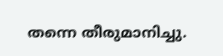തന്നെ തീരുമാനിച്ചു.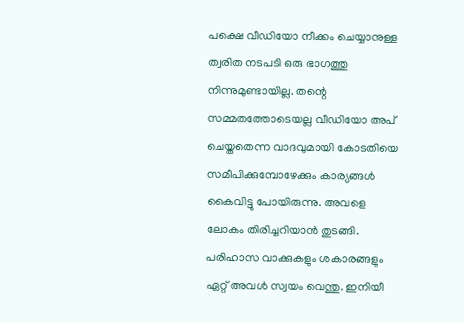പക്ഷെ വീഡിയോ നീക്കം ചെയ്യാനുള്ള ത്വരിത നടപടി ഒരു ഭാഗത്തു നിന്നുമുണ്ടായില്ല. തന്റെ സമ്മതത്തോടെയല്ല വീഡിയോ അപ് ചെയ്തതെന്ന വാദവുമായി കോടതിയെ സമീപിക്കുമ്പോഴേക്കും കാര്യങ്ങള്‍ കൈവിട്ടു പോയിരുന്നു. അവളെ ലോകം തിരിച്ചറിയാന്‍ തുടങ്ങി. പരിഹാസ വാക്കുകളും ശകാരങ്ങളും ഏറ്റ് അവള്‍ സ്വയം വെന്തു. ഇനിയീ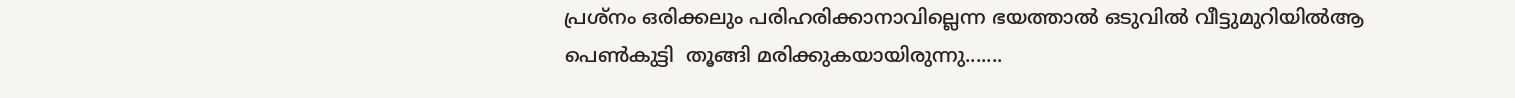പ്രശ്‌നം ഒരിക്കലും പരിഹരിക്കാനാവില്ലെന്ന ഭയത്താല്‍ ഒടുവില്‍ വീട്ടുമുറിയില്‍ആ പെണ്‍കുട്ടി  തൂങ്ങി മരിക്കുകയായിരുന്നു.......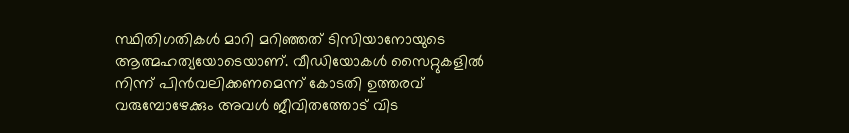സ്ഥിതിഗതികള്‍ മാറി മറിഞ്ഞത് ടിസിയാനോയുടെ ആത്മഹത്യയോടെയാണ്. വീഡിയോകള്‍ സൈറ്റുകളില്‍ നിന്ന് പിന്‍വലിക്കണമെന്ന് കോടതി ഉത്തരവ് വരുമ്പോഴേക്കും അവള്‍ ജീവിതത്തോട് വിട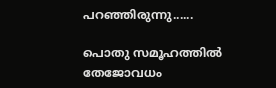പറഞ്ഞിരുന്നു......

പൊതു സമൂഹത്തില്‍ തേജോവധം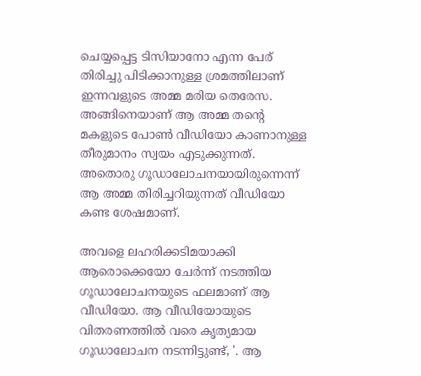ചെയ്യപ്പെട്ട ടിസിയാനോ എന്ന പേര് തിരിച്ചു പിടിക്കാനുള്ള ശ്രമത്തിലാണ് ഇന്നവളുടെ അമ്മ മരിയ തെരേസ. അങ്ങിനെയാണ് ആ അമ്മ തന്റെ മകളുടെ പോണ്‍ വീഡിയോ കാണാനുള്ള തീരുമാനം സ്വയം എടുക്കുന്നത്. അതൊരു ഗൂഡാലോചനയായിരുന്നെന്ന് ആ അമ്മ തിരിച്ചറിയുന്നത് വീഡിയോ കണ്ട ശേഷമാണ്.

അവളെ ലഹരിക്കടിമയാക്കി ആരൊക്കെയോ ചേർന്ന് നടത്തിയ ഗൂഡാലോചനയുടെ ഫലമാണ് ആ വീഡിയോ. ആ വീഡിയോയുടെ വിതരണത്തില്‍ വരെ കൃത്യമായ ഗൂഡാലോചന നടന്നിട്ടുണ്ട്, '. ആ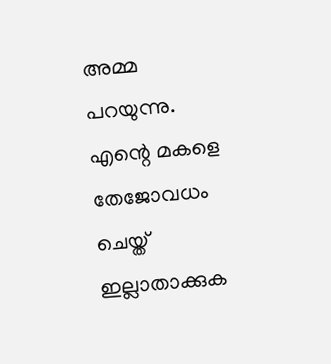അമ്മ പറയുന്നു. എന്റെ മകളെ തേജോവധം ചെയ്ത് ഇല്ലാതാക്കുക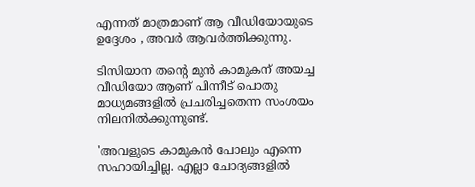എന്നത് മാത്രമാണ് ആ വീഡിയോയുടെ ഉദ്ദേശം , അവര്‍ ആവര്‍ത്തിക്കുന്നു.

ടിസിയാന തന്റെ മുൻ കാമുകന് അയച്ച വീഡിയോ ആണ് പിന്നീട് പൊതു മാധ്യമങ്ങളിൽ പ്രചരിച്ചതെന്ന സംശയം നിലനിൽക്കുന്നുണ്ട്.

'അവളുടെ കാമുകന്‍ പോലും എന്നെ സഹായിച്ചില്ല. എല്ലാ ചോദ്യങ്ങളില്‍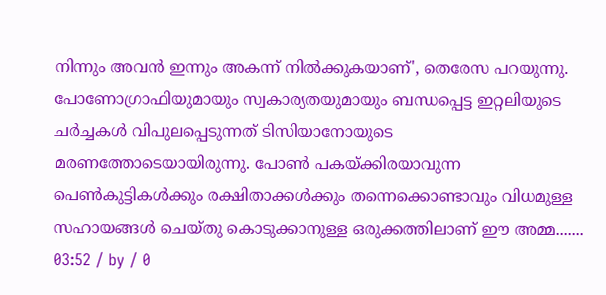നിന്നും അവന്‍ ഇന്നും അകന്ന് നില്‍ക്കുകയാണ്', തെരേസ പറയുന്നു. പോണോഗ്രാഫിയുമായും സ്വകാര്യതയുമായും ബന്ധപ്പെട്ട ഇറ്റലിയുടെ ചര്‍ച്ചകള്‍ വിപുലപ്പെടുന്നത് ടിസിയാനോയുടെ മരണത്തോടെയായിരുന്നു. പോണ്‍ പകയ്ക്കിരയാവുന്ന പെണ്‍കുട്ടികൾക്കും രക്ഷിതാക്കൾക്കും തന്നെക്കൊണ്ടാവും വിധമുള്ള സഹായങ്ങള്‍ ചെയ്തു കൊടുക്കാനുള്ള ഒരുക്കത്തിലാണ് ഈ അമ്മ.......
03:52 / by / 0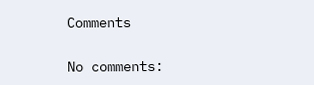Comments

No comments: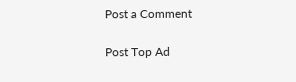Post a Comment

Post Top Ad